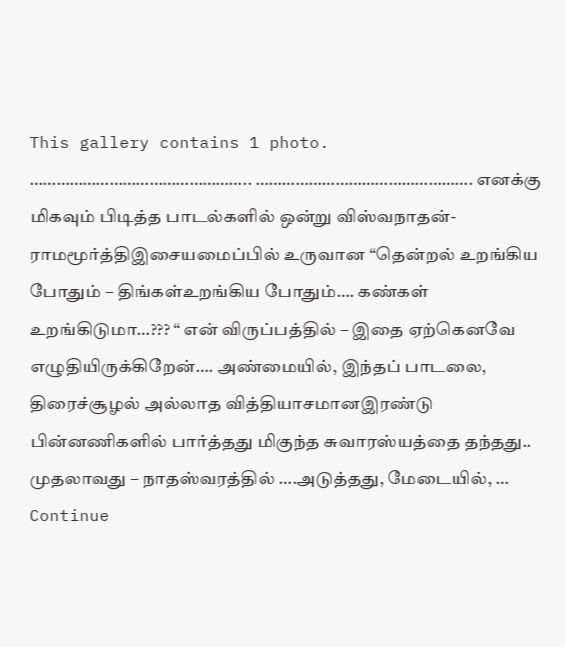This gallery contains 1 photo.
………………………………………….. …………………………………………. எனக்கு மிகவும் பிடித்த பாடல்களில் ஒன்று விஸ்வநாதன்-ராமமூர்த்திஇசையமைப்பில் உருவான “தென்றல் உறங்கிய போதும் – திங்கள்உறங்கிய போதும்…. கண்கள் உறங்கிடுமா…??? “ என் விருப்பத்தில் – இதை ஏற்கெனவே எழுதியிருக்கிறேன்…. அண்மையில், இந்தப் பாடலை, திரைச்சூழல் அல்லாத வித்தியாசமானஇரண்டு பின்னணிகளில் பார்த்தது மிகுந்த சுவாரஸ்யத்தை தந்தது.. முதலாவது – நாதஸ்வரத்தில் ….அடுத்தது, மேடையில், … Continue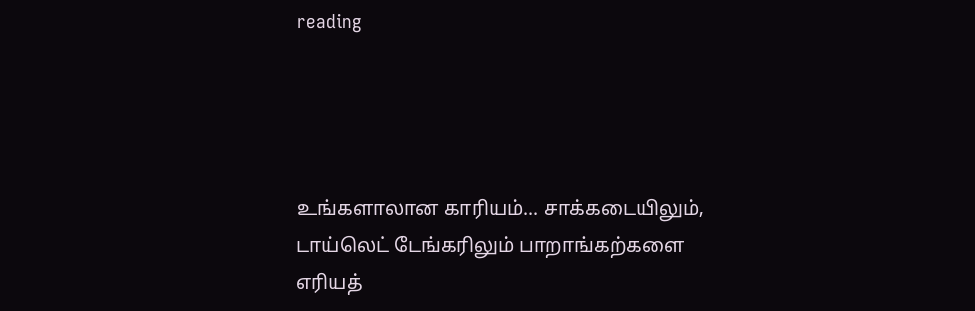reading




உங்களாலான காரியம்... சாக்கடையிலும், டாய்லெட் டேங்கரிலும் பாறாங்கற்களை எரியத்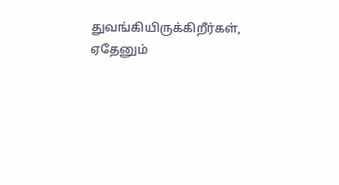துவங்கியிருக்கிறீர்கள், ஏதேனும்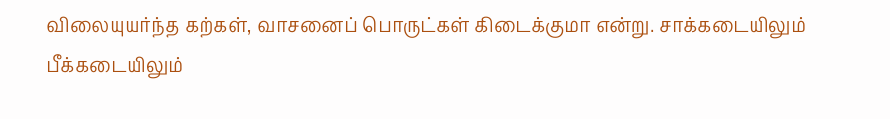விலையுயர்ந்த கற்கள், வாசனைப் பொருட்கள் கிடைக்குமா என்று. சாக்கடையிலும் பீக்கடையிலும்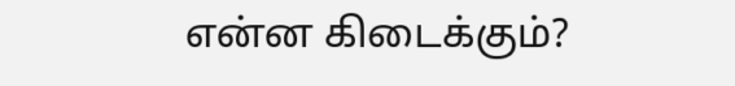என்ன கிடைக்கும்?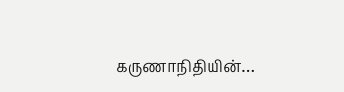கருணாநிதியின்…